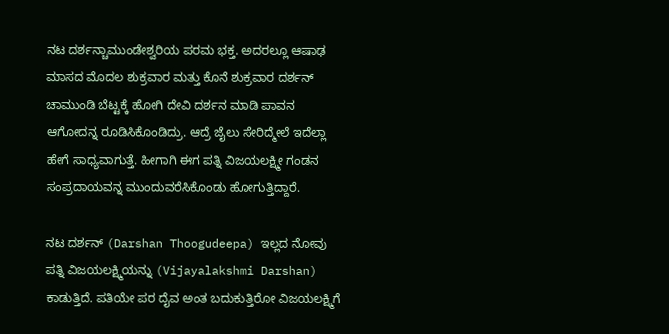ನಟ ದರ್ಶನ್ಚಾಮುಂಡೇಶ್ವರಿಯ ಪರಮ ಭಕ್ತ. ಅದರಲ್ಲೂ ಆಷಾಢ ಮಾಸದ ಮೊದಲ ಶುಕ್ರವಾರ ಮತ್ತು ಕೊನೆ ಶುಕ್ರವಾರ ದರ್ಶನ್ ಚಾಮುಂಡಿ ಬೆಟ್ಟಕ್ಕೆ ಹೋಗಿ ದೇವಿ ದರ್ಶನ ಮಾಡಿ ಪಾವನ ಆಗೋದನ್ನ ರೂಡಿಸಿಕೊಂಡಿದ್ರು. ಆದ್ರೆ ಜೈಲು ಸೇರಿದ್ಮೇಲೆ ಇದೆಲ್ಲಾ ಹೇಗೆ ಸಾಧ್ಯವಾಗುತ್ತೆ. ಹೀಗಾಗಿ ಈಗ ಪತ್ನಿ ವಿಜಯಲಕ್ಷ್ಮೀ ಗಂಡನ ಸಂಪ್ರದಾಯವನ್ನ ಮುಂದುವರೆಸಿಕೊಂಡು ಹೋಗುತ್ತಿದ್ದಾರೆ.

ನಟ ದರ್ಶನ್ (Darshan Thoogudeepa) ಇಲ್ಲದ ನೋವು ಪತ್ನಿ ವಿಜಯಲಕ್ಷ್ಮಿಯನ್ನು (Vijayalakshmi Darshan) ಕಾಡುತ್ತಿದೆ. ಪತಿಯೇ ಪರ ದೈವ ಅಂತ ಬದುಕುತ್ತಿರೋ ವಿಜಯಲಕ್ಷ್ಮಿಗೆ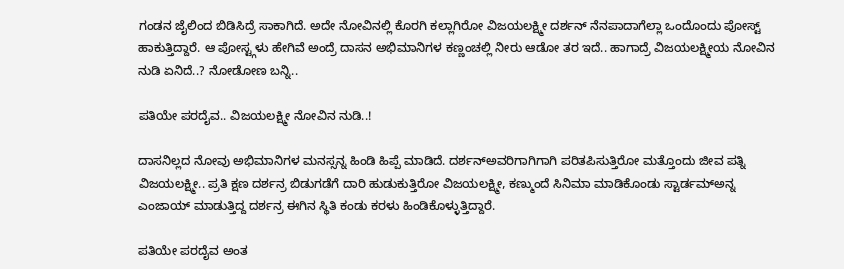ಗಂಡನ ಜೈಲಿಂದ ಬಿಡಿಸಿದ್ರೆ ಸಾಕಾಗಿದೆ. ಅದೇ ನೋವಿನಲ್ಲಿ ಕೊರಗಿ ಕಲ್ಲಾಗಿರೋ ವಿಜಯಲಕ್ಷ್ಮೀ ದರ್ಶನ್ ನೆನಪಾದಾಗೆಲ್ಲಾ ಒಂದೊಂದು ಪೋಸ್ಟ್ ಹಾಕುತ್ತಿದ್ದಾರೆ. ಆ ಪೋಸ್ಟ್ಗಳು ಹೇಗಿವೆ ಅಂದ್ರೆ ದಾಸನ ಅಭಿಮಾನಿಗಳ ಕಣ್ಣಂಚಲ್ಲಿ ನೀರು ಆಡೋ ತರ ಇದೆ.. ಹಾಗಾದ್ರೆ ವಿಜಯಲಕ್ಷ್ಮೀಯ ನೋವಿನ ನುಡಿ ಏನಿದೆ..? ನೋಡೋಣ ಬನ್ನಿ..

ಪತಿಯೇ ಪರದೈವ.. ವಿಜಯಲಕ್ಷ್ಮೀ ನೋವಿನ ನುಡಿ..!

ದಾಸನಿಲ್ಲದ ನೋವು ಅಭಿಮಾನಿಗಳ ಮನಸ್ಸನ್ನ ಹಿಂಡಿ ಹಿಪ್ಪೆ ಮಾಡಿದೆ. ದರ್ಶನ್ಅವರಿಗಾಗಿಗಾಗಿ ಪರಿತಪಿಸುತ್ತಿರೋ ಮತ್ತೊಂದು ಜೀವ ಪತ್ನಿ ವಿಜಯಲಕ್ಷ್ಮೀ.. ಪ್ರತಿ ಕ್ಷಣ ದರ್ಶನ್ರ ಬಿಡುಗಡೆಗೆ ದಾರಿ ಹುಡುಕುತ್ತಿರೋ ವಿಜಯಲಕ್ಷ್ಮೀ, ಕಣ್ಮುಂದೆ ಸಿನಿಮಾ ಮಾಡಿಕೊಂಡು ಸ್ಟಾರ್ಡಮ್ಅನ್ನ ಎಂಜಾಯ್ ಮಾಡುತ್ತಿದ್ದ ದರ್ಶನ್ರ ಈಗಿನ ಸ್ಥಿತಿ ಕಂಡು ಕರಳು ಹಿಂಡಿಕೊಳ್ಳುತ್ತಿದ್ದಾರೆ.

ಪತಿಯೇ ಪರದೈವ ಅಂತ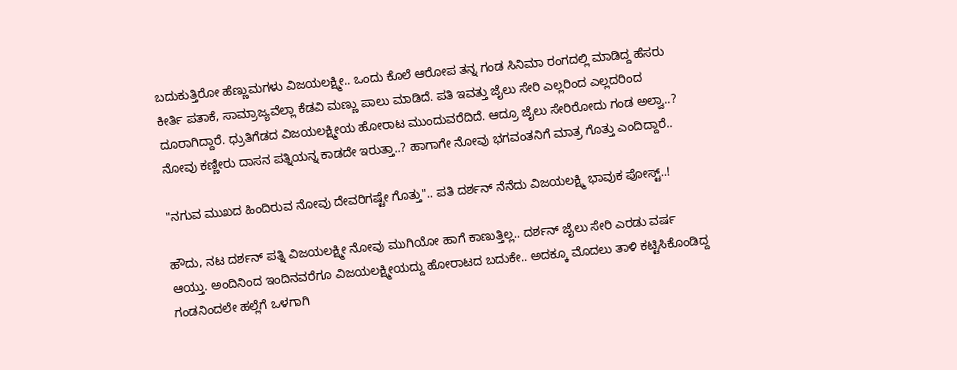ಬದುಕುತ್ತಿರೋ ಹೆಣ್ಣುಮಗಳು ವಿಜಯಲಕ್ಷ್ಮೀ.. ಒಂದು ಕೊಲೆ ಆರೋಪ ತನ್ನ ಗಂಡ ಸಿನಿಮಾ ರಂಗದಲ್ಲಿ ಮಾಡಿದ್ದ ಹೆಸರು ಕೀರ್ತಿ ಪತಾಕೆ, ಸಾಮ್ರಾಜ್ಯವೆಲ್ಲಾ ಕೆಡವಿ ಮಣ್ಣು ಪಾಲು ಮಾಡಿದೆ. ಪತಿ ಇವತ್ತು ಜೈಲು ಸೇರಿ ಎಲ್ಲರಿಂದ ಎಲ್ಲದರಿಂದ ದೂರಾಗಿದ್ದಾರೆ. ಧ್ರುತಿಗೆಡದ ವಿಜಯಲಕ್ಷ್ಮೀಯ ಹೋರಾಟ ಮುಂದುವರೆದಿದೆ. ಆದ್ರೂ ಜೈಲು ಸೇರಿರೋದು ಗಂಡ ಅಲ್ವಾ..? ನೋವು ಕಣ್ಣೀರು ದಾಸನ ಪತ್ನಿಯನ್ನ ಕಾಡದೇ ಇರುತ್ತಾ..? ಹಾಗಾಗೇ ನೋವು ಭಗವಂತನಿಗೆ ಮಾತ್ರ ಗೊತ್ತು ಎಂದಿದ್ದಾರೆ..

"ನಗುವ ಮುಖದ ಹಿಂದಿರುವ ನೋವು ದೇವರಿಗಷ್ಟೇ ಗೊತ್ತು".. ಪತಿ ದರ್ಶನ್ ನೆನೆದು ವಿಜಯಲಕ್ಷ್ಮಿ ಭಾವುಕ ಪೋಸ್ಟ್..!

ಹೌದು, ನಟ ದರ್ಶನ್ ಪತ್ನಿ ವಿಜಯಲಕ್ಷ್ಮೀ ನೋವು ಮುಗಿಯೋ ಹಾಗೆ ಕಾಣುತ್ತಿಲ್ಲ.. ದರ್ಶನ್ ಜೈಲು ಸೇರಿ ಎರಡು ವರ್ಷ ಆಯ್ತು. ಅಂದಿನಿಂದ ಇಂದಿನವರೆಗೂ ವಿಜಯಲಕ್ಷ್ಮೀಯದ್ದು ಹೋರಾಟದ ಬದುಕೇ.. ಅದಕ್ಕೂ ಮೊದಲು ತಾಳಿ ಕಟ್ಟಿಸಿಕೊಂಡಿದ್ದ ಗಂಡನಿಂದಲೇ ಹಲ್ಲೆಗೆ ಒಳಗಾಗಿ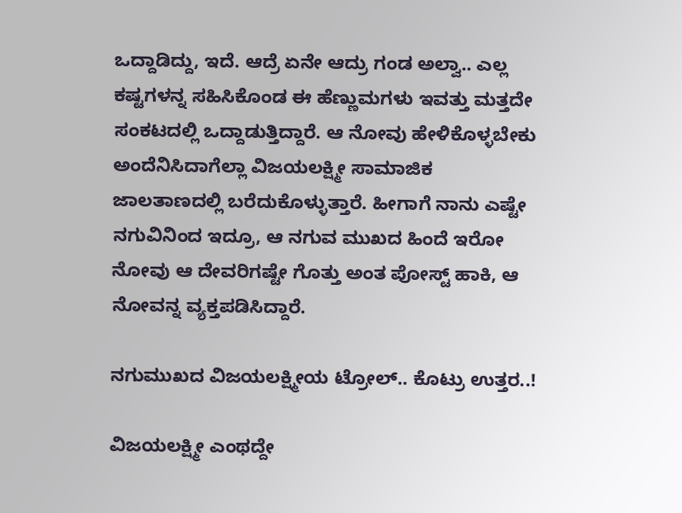ಒದ್ದಾಡಿದ್ದು, ಇದೆ. ಆದ್ರೆ ಏನೇ ಆದ್ರು ಗಂಡ ಅಲ್ವಾ.. ಎಲ್ಲ ಕಷ್ಟಗಳನ್ನ ಸಹಿಸಿಕೊಂಡ ಈ ಹೆಣ್ಣುಮಗಳು ಇವತ್ತು ಮತ್ತದೇ ಸಂಕಟದಲ್ಲಿ ಒದ್ದಾಡುತ್ತಿದ್ದಾರೆ. ಆ ನೋವು ಹೇಳಿಕೊಳ್ಳಬೇಕು ಅಂದೆನಿಸಿದಾಗೆಲ್ಲಾ ವಿಜಯಲಕ್ಷ್ಮೀ ಸಾಮಾಜಿಕ ಜಾಲತಾಣದಲ್ಲಿ ಬರೆದುಕೊಳ್ಳುತ್ತಾರೆ. ಹೀಗಾಗೆ ನಾನು ಎಷ್ಟೇ ನಗುವಿನಿಂದ ಇದ್ರೂ, ಆ ನಗುವ ಮುಖದ ಹಿಂದೆ ಇರೋ ನೋವು ಆ ದೇವರಿಗಷ್ಟೇ ಗೊತ್ತು ಅಂತ ಪೋಸ್ಟ್ ಹಾಕಿ, ಆ ನೋವನ್ನ ವ್ಯಕ್ತಪಡಿಸಿದ್ದಾರೆ.

ನಗುಮುಖದ ವಿಜಯಲಕ್ಷ್ಮೀಯ ಟ್ರೋಲ್.. ಕೊಟ್ರು ಉತ್ತರ..!

ವಿಜಯಲಕ್ಷ್ಮೀ ಎಂಥದ್ದೇ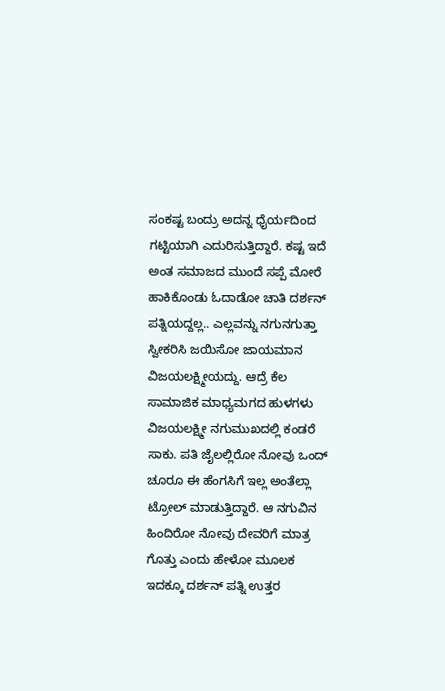ಸಂಕಷ್ಟ ಬಂದ್ರು ಅದನ್ನ ಧೈರ್ಯದಿಂದ ಗಟ್ಟಿಯಾಗಿ ಎದುರಿಸುತ್ತಿದ್ದಾರೆ. ಕಷ್ಟ ಇದೆ ಅಂತ ಸಮಾಜದ ಮುಂದೆ ಸಪ್ಪೆ ಮೋರೆ ಹಾಕಿಕೊಂಡು ಓದಾಡೋ ಚಾತಿ ದರ್ಶನ್ ಪತ್ನಿಯದ್ದಲ್ಲ.. ಎಲ್ಲವನ್ನು ನಗುನಗುತ್ತಾ ಸ್ವೀಕರಿಸಿ ಜಯಿಸೋ ಜಾಯಮಾನ ವಿಜಯಲಕ್ಷ್ಮೀಯದ್ದು. ಆದ್ರೆ ಕೆಲ ಸಾಮಾಜಿಕ ಮಾಧ್ಯಮಗದ ಹುಳಗಳು ವಿಜಯಲಕ್ಷ್ಮೀ ನಗುಮುಖದಲ್ಲಿ ಕಂಡರೆ ಸಾಕು. ಪತಿ ಜೈಲಲ್ಲಿರೋ ನೋವು ಒಂದ್ ಚೂರೂ ಈ ಹೆಂಗಸಿಗೆ ಇಲ್ಲ ಅಂತೆಲ್ಲಾ ಟ್ರೋಲ್ ಮಾಡುತ್ತಿದ್ದಾರೆ. ಆ ನಗುವಿನ ಹಿಂದಿರೋ ನೋವು ದೇವರಿಗೆ ಮಾತ್ರ ಗೊತ್ತು ಎಂದು ಹೇಳೋ ಮೂಲಕ ಇದಕ್ಕೂ ದರ್ಶನ್ ಪತ್ನಿ ಉತ್ತರ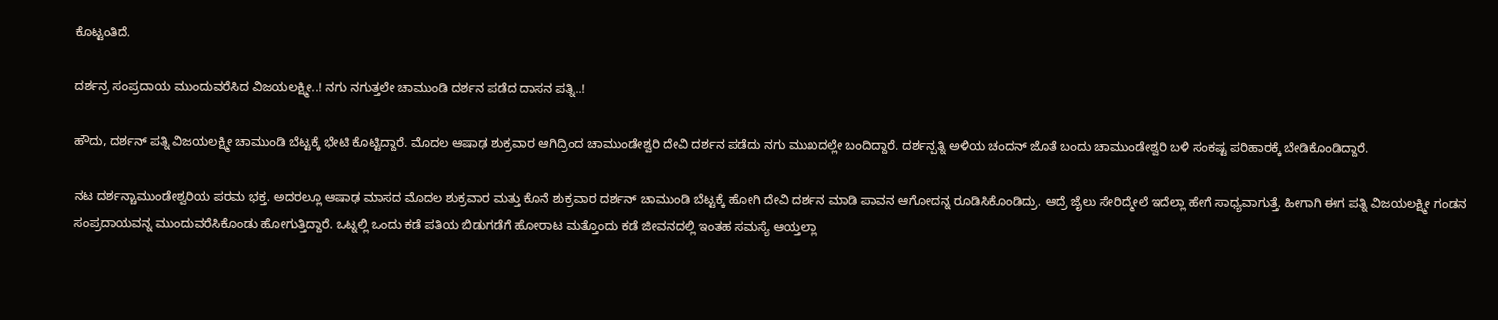ಕೊಟ್ಟಂತಿದೆ.

ದರ್ಶನ್ರ ಸಂಪ್ರದಾಯ ಮುಂದುವರೆಸಿದ ವಿಜಯಲಕ್ಷ್ಮೀ..! ನಗು ನಗುತ್ತಲೇ ಚಾಮುಂಡಿ ದರ್ಶನ ಪಡೆದ ದಾಸನ ಪತ್ನಿ..!

ಹೌದು, ದರ್ಶನ್ ಪತ್ನಿ ವಿಜಯಲಕ್ಷ್ಮೀ ಚಾಮುಂಡಿ ಬೆಟ್ಟಕ್ಕೆ ಭೇಟಿ ಕೊಟ್ಟಿದ್ದಾರೆ. ಮೊದಲ ಆಷಾಢ ಶುಕ್ರವಾರ ಆಗಿದ್ರಿಂದ ಚಾಮುಂಡೇಶ್ವರಿ ದೇವಿ ದರ್ಶನ ಪಡೆದು ನಗು ಮುಖದಲ್ಲೇ ಬಂದಿದ್ದಾರೆ. ದರ್ಶನ್ಪತ್ನಿ ಅಳಿಯ ಚಂದನ್ ಜೊತೆ ಬಂದು ಚಾಮುಂಡೇಶ್ವರಿ ಬಳಿ ಸಂಕಷ್ಟ ಪರಿಹಾರಕ್ಕೆ ಬೇಡಿಕೊಂಡಿದ್ದಾರೆ.

ನಟ ದರ್ಶನ್ಚಾಮುಂಡೇಶ್ವರಿಯ ಪರಮ ಭಕ್ತ. ಅದರಲ್ಲೂ ಆಷಾಢ ಮಾಸದ ಮೊದಲ ಶುಕ್ರವಾರ ಮತ್ತು ಕೊನೆ ಶುಕ್ರವಾರ ದರ್ಶನ್ ಚಾಮುಂಡಿ ಬೆಟ್ಟಕ್ಕೆ ಹೋಗಿ ದೇವಿ ದರ್ಶನ ಮಾಡಿ ಪಾವನ ಆಗೋದನ್ನ ರೂಡಿಸಿಕೊಂಡಿದ್ರು. ಆದ್ರೆ ಜೈಲು ಸೇರಿದ್ಮೇಲೆ ಇದೆಲ್ಲಾ ಹೇಗೆ ಸಾಧ್ಯವಾಗುತ್ತೆ. ಹೀಗಾಗಿ ಈಗ ಪತ್ನಿ ವಿಜಯಲಕ್ಷ್ಮೀ ಗಂಡನ ಸಂಪ್ರದಾಯವನ್ನ ಮುಂದುವರೆಸಿಕೊಂಡು ಹೋಗುತ್ತಿದ್ದಾರೆ. ಒಟ್ನಲ್ಲಿ ಒಂದು ಕಡೆ ಪತಿಯ ಬಿಡುಗಡೆಗೆ ಹೋರಾಟ ಮತ್ತೊಂದು ಕಡೆ ಜೀವನದಲ್ಲಿ ಇಂತಹ ಸಮಸ್ಯೆ ಆಯ್ತಲ್ಲಾ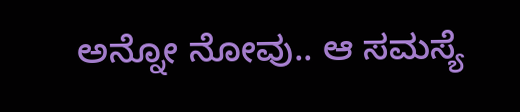ಅನ್ನೋ ನೋವು.. ಆ ಸಮಸ್ಯೆ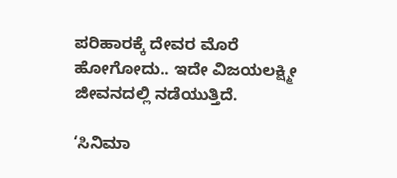ಪರಿಹಾರಕ್ಕೆ ದೇವರ ಮೊರೆ ಹೋಗೋದು.. ಇದೇ ವಿಜಯಲಕ್ಷ್ಮೀ ಜೀವನದಲ್ಲಿ ನಡೆಯುತ್ತಿದೆ.

‘ಸಿನಿಮಾ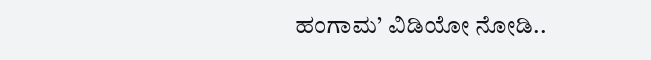ಹಂಗಾಮ’ ವಿಡಿಯೋ ನೋಡಿ..